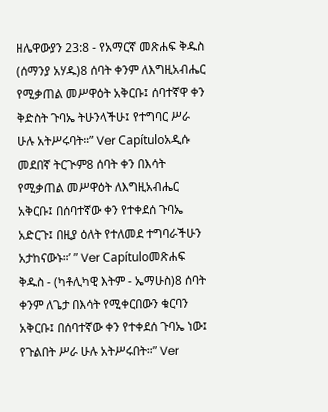ዘሌዋውያን 23:8 - የአማርኛ መጽሐፍ ቅዱስ (ሰማንያ አሃዱ)8 ሰባት ቀንም ለእግዚአብሔር የሚቃጠል መሥዋዕት አቅርቡ፤ ሰባተኛዋ ቀን ቅድስት ጉባኤ ትሁንላችሁ፤ የተግባር ሥራ ሁሉ አትሥሩባት።” Ver Capítuloአዲሱ መደበኛ ትርጒም8 ሰባት ቀን በእሳት የሚቃጠል መሥዋዕት ለእግዚአብሔር አቅርቡ፤ በሰባተኛው ቀን የተቀደሰ ጉባኤ አድርጉ፤ በዚያ ዕለት የተለመደ ተግባራችሁን አታከናውኑ።’ ” Ver Capítuloመጽሐፍ ቅዱስ - (ካቶሊካዊ እትም - ኤማሁስ)8 ሰባት ቀንም ለጌታ በእሳት የሚቀርበውን ቁርባን አቅርቡ፤ በሰባተኛው ቀን የተቀደሰ ጉባኤ ነው፤ የጉልበት ሥራ ሁሉ አትሥሩበት።” Ver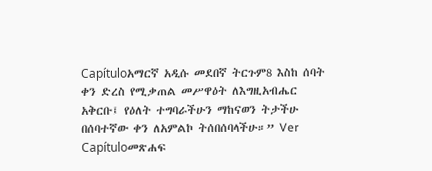Capítuloአማርኛ አዲሱ መደበኛ ትርጉም8 እስከ ሰባት ቀን ድረስ የሚቃጠል መሥዋዕት ለእግዚአብሔር አቅርቡ፤ የዕለት ተግባራችሁን ማከናወን ትታችሁ በሰባተኛው ቀን ለአምልኮ ትሰበሰባላችሁ።” Ver Capítuloመጽሐፍ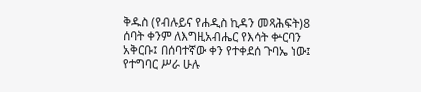ቅዱስ (የብሉይና የሐዲስ ኪዳን መጻሕፍት)8 ሰባት ቀንም ለእግዚአብሔር የእሳት ቍርባን አቅርቡ፤ በሰባተኛው ቀን የተቀደሰ ጉባኤ ነው፤ የተግባር ሥራ ሁሉ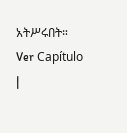አትሥሩበት። Ver Capítulo |